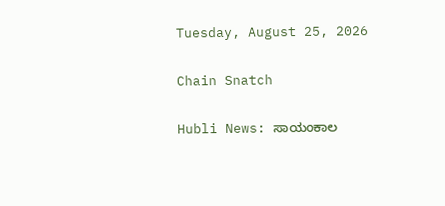Tuesday, August 25, 2026

Chain Snatch

Hubli News: ಸಾಯಂಕಾಲ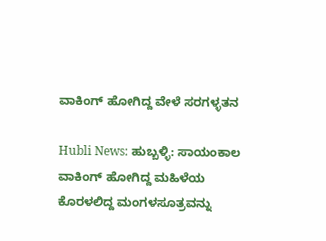ವಾಕಿಂಗ್ ಹೋಗಿದ್ದ ವೇಳೆ ಸರಗಳ್ಳತನ

Hubli News: ಹುಬ್ಬಳ್ಳಿ: ಸಾಯಂಕಾಲ ವಾಕಿಂಗ್‌ ಹೋಗಿದ್ದ ಮಹಿಳೆಯ ಕೊರಳಲಿದ್ದ ಮಂಗಳಸೂತ್ರವನ್ನು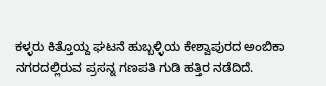ಕಳ್ಳರು ಕಿತ್ತೊಯ್ದ ಘಟನೆ ಹುಬ್ಬಳ್ಳಿಯ ಕೇಶ್ವಾಪುರದ ಅಂಬಿಕಾ ನಗರದಲ್ಲಿರುವ ಪ್ರಸನ್ನ ಗಣಪತಿ ಗುಡಿ ಹತ್ತಿರ ನಡೆದಿದೆ.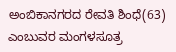ಅಂಬಿಕಾನಗರದ ರೇವತಿ ಶಿಂಧೆ(63) ಎಂಬುವರ ಮಂಗಳಸೂತ್ರ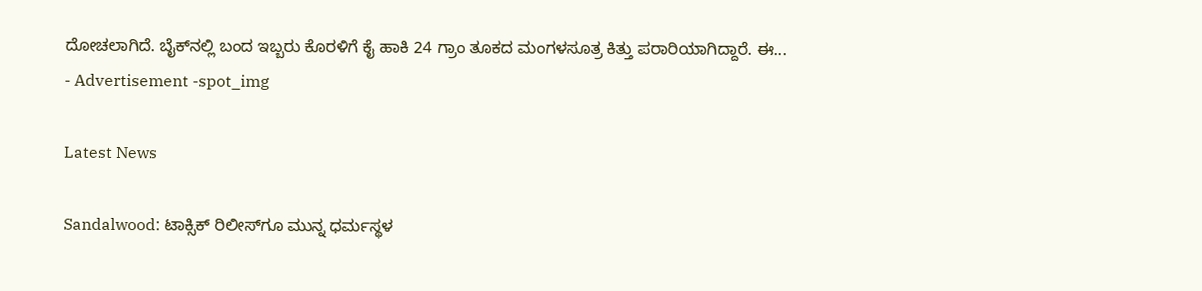ದೋಚಲಾಗಿದೆ. ಬೈಕ್‌ನಲ್ಲಿ ಬಂದ ಇಬ್ಬರು ಕೊರಳಿಗೆ ಕೈ ಹಾಕಿ 24 ಗ್ರಾಂ ತೂಕದ ಮಂಗಳಸೂತ್ರ ಕಿತ್ತು ಪರಾರಿಯಾಗಿದ್ದಾರೆ. ಈ...
- Advertisement -spot_img

Latest News

Sandalwood: ಟಾಕ್ಸಿಕ್ ರಿಲೀಸ್‌ಗೂ ಮುನ್ನ ಧರ್ಮಸ್ಥಳ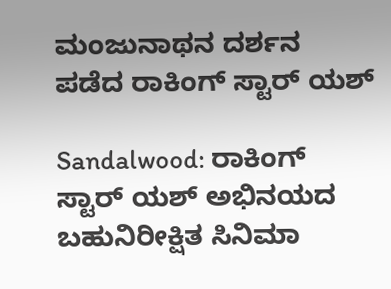ಮಂಜುನಾಥನ ದರ್ಶನ ಪಡೆದ ರಾಕಿಂಗ್ ಸ್ಟಾರ್ ಯಶ್

Sandalwood: ರಾಕಿಂಗ್ ಸ್ಟಾರ್ ಯಶ್ ಅಭಿನಯದ ಬಹುನಿರೀಕ್ಷಿತ ಸಿನಿಮಾ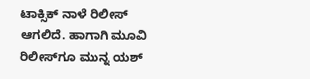ಟಾಕ್ಸಿಕ್ ನಾಳೆ ರಿಲೀಸ್ ಆಗಲಿದೆ. ಹಾಗಾಗಿ ಮೂವಿ ರಿಲೀಸ್‌ಗೂ ಮುನ್ನ ಯಶ್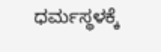ಧರ್ಮಸ್ಥಳಕ್ಕೆ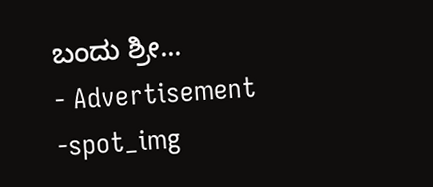ಬಂದು ಶ್ರೀ...
- Advertisement -spot_img